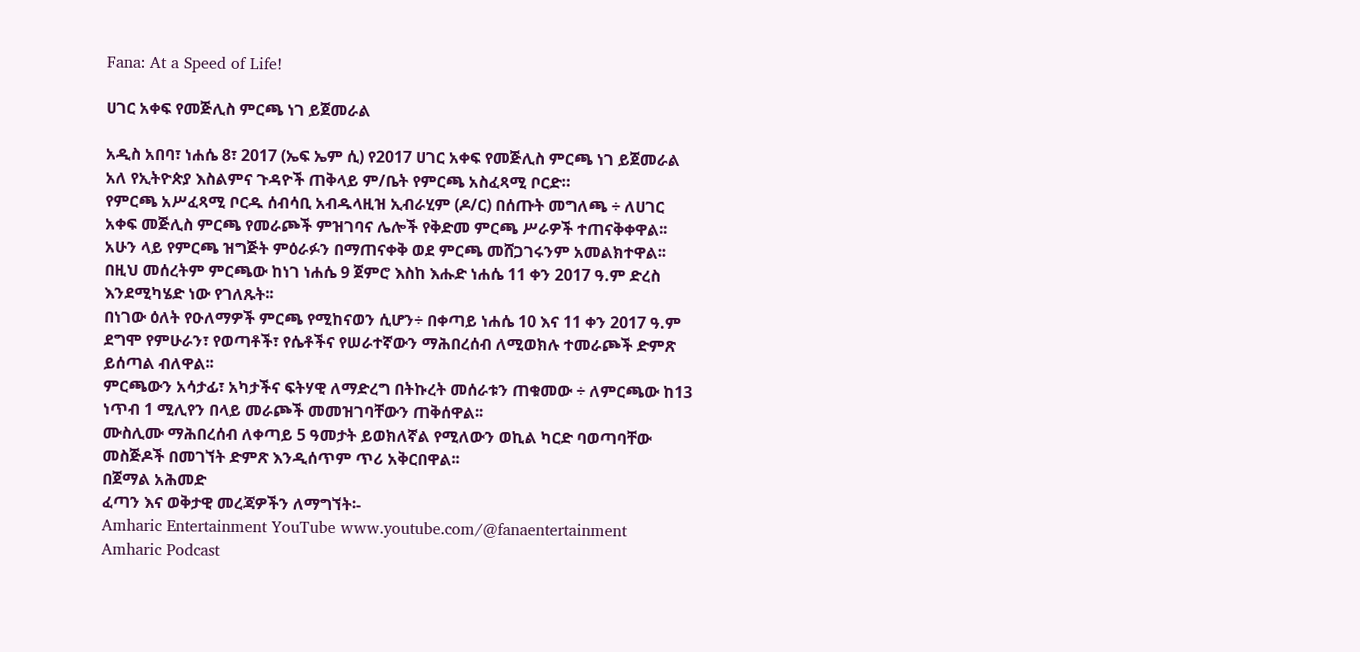Fana: At a Speed of Life!

ሀገር አቀፍ የመጅሊስ ምርጫ ነገ ይጀመራል

አዲስ አበባ፣ ነሐሴ 8፣ 2017 (ኤፍ ኤም ሲ) የ2017 ሀገር አቀፍ የመጅሊስ ምርጫ ነገ ይጀመራል አለ የኢትዮጵያ እስልምና ጉዳዮች ጠቅላይ ም/ቤት የምርጫ አስፈጻሚ ቦርድ።
የምርጫ አሥፈጻሚ ቦርዱ ሰብሳቢ አብዱላዚዝ ኢብራሂም (ዶ/ር) በሰጡት መግለጫ ÷ ለሀገር አቀፍ መጅሊስ ምርጫ የመራጮች ምዝገባና ሌሎች የቅድመ ምርጫ ሥራዎች ተጠናቅቀዋል፡፡
አሁን ላይ የምርጫ ዝግጅት ምዕራፉን በማጠናቀቅ ወደ ምርጫ መሸጋገሩንም አመልክተዋል፡፡
በዚህ መሰረትም ምርጫው ከነገ ነሐሴ 9 ጀምሮ እስከ እሑድ ነሐሴ 11 ቀን 2017 ዓ.ም ድረስ እንደሚካሄድ ነው የገለጹት፡፡
በነገው ዕለት የዑለማዎች ምርጫ የሚከናወን ሲሆን÷ በቀጣይ ነሐሴ 10 እና 11 ቀን 2017 ዓ.ም ደግሞ የምሁራን፣ የወጣቶች፣ የሴቶችና የሠራተኛውን ማሕበረሰብ ለሚወክሉ ተመራጮች ድምጽ ይሰጣል ብለዋል፡፡
ምርጫውን አሳታፊ፣ አካታችና ፍትሃዊ ለማድረግ በትኩረት መሰራቱን ጠቁመው ÷ ለምርጫው ከ13 ነጥብ 1 ሚሊየን በላይ መራጮች መመዝገባቸውን ጠቅሰዋል፡፡
ሙስሊሙ ማሕበረሰብ ለቀጣይ 5 ዓመታት ይወክለኛል የሚለውን ወኪል ካርድ ባወጣባቸው መስጅዶች በመገኘት ድምጽ እንዲሰጥም ጥሪ አቅርበዋል፡፡
በጀማል አሕመድ
ፈጣን እና ወቅታዊ መረጃዎችን ለማግኘት፡-
Amharic Entertainment YouTube www.youtube.com/@fanaentertainment
Amharic Podcast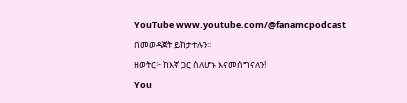YouTube www.youtube.com/@fanamcpodcast በመወዳጀት ይከታተሉን፡፡
ዘወትር፦ ከእኛ ጋር ስለሆኑ እናመሰግናለን!
You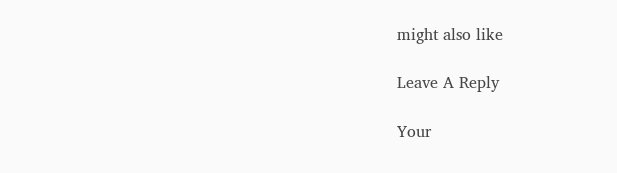might also like

Leave A Reply

Your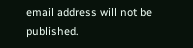email address will not be published.